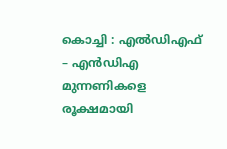കൊച്ചി : എൽഡിഎഫ് – എൻഡിഎ മുന്നണികളെ രൂക്ഷമായി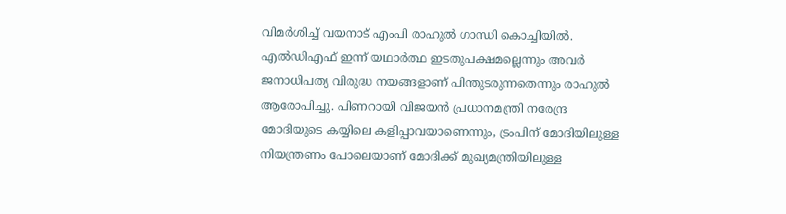വിമർശിച്ച് വയനാട് എംപി രാഹുൽ ഗാന്ധി കൊച്ചിയിൽ. എൽഡിഎഫ് ഇന്ന് യഥാർത്ഥ ഇടതുപക്ഷമല്ലെന്നും അവർ ജനാധിപത്യ വിരുദ്ധ നയങ്ങളാണ് പിന്തുടരുന്നതെന്നും രാഹുൽ ആരോപിച്ചു. പിണറായി വിജയൻ പ്രധാനമന്ത്രി നരേന്ദ്ര മോദിയുടെ കയ്യിലെ കളിപ്പാവയാണെന്നും, ട്രംപിന് മോദിയിലുള്ള നിയന്ത്രണം പോലെയാണ് മോദിക്ക് മുഖ്യമന്ത്രിയിലുള്ള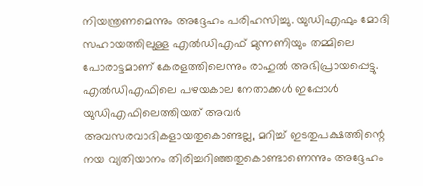നിയന്ത്രണമെന്നും അദ്ദേഹം പരിഹസിച്ചു. യുഡിഎഫും മോദി സഹായത്തിലുള്ള എൽഡിഎഫ് മുന്നണിയും തമ്മിലെ പോരാട്ടമാണ് കേരളത്തിലെന്നും രാഹുൽ അഭിപ്രായപ്പെട്ടു. എൽഡിഎഫിലെ പഴയകാല നേതാക്കൾ ഇപ്പോൾ യുഡിഎഫിലെത്തിയത് അവർ അവസരവാദികളായതുകൊണ്ടല്ല, മറിച്ച് ഇടതുപക്ഷത്തിന്റെ നയ വ്യതിയാനം തിരിച്ചറിഞ്ഞതുകൊണ്ടാണെന്നും അദ്ദേഹം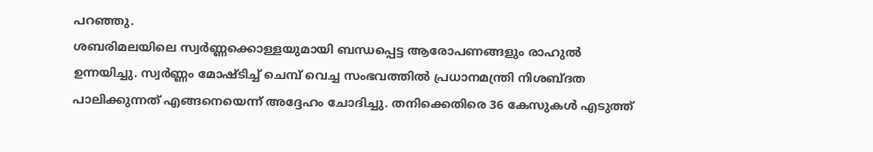പറഞ്ഞു.
ശബരിമലയിലെ സ്വർണ്ണക്കൊള്ളയുമായി ബന്ധപ്പെട്ട ആരോപണങ്ങളും രാഹുൽ ഉന്നയിച്ചു. സ്വർണ്ണം മോഷ്ടിച്ച് ചെമ്പ് വെച്ച സംഭവത്തിൽ പ്രധാനമന്ത്രി നിശബ്ദത പാലിക്കുന്നത് എങ്ങനെയെന്ന് അദ്ദേഹം ചോദിച്ചു. തനിക്കെതിരെ 36 കേസുകൾ എടുത്ത്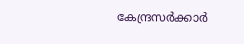കേന്ദ്രസർക്കാർ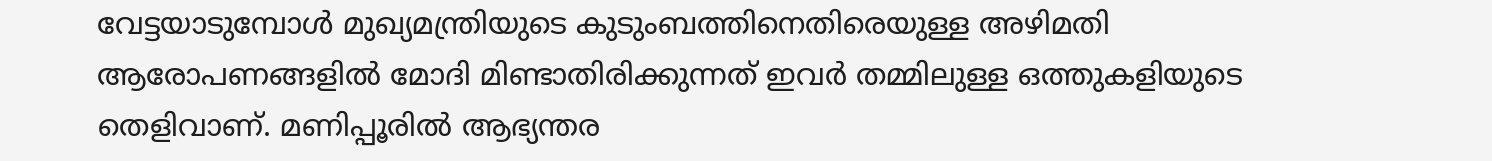വേട്ടയാടുമ്പോൾ മുഖ്യമന്ത്രിയുടെ കുടുംബത്തിനെതിരെയുള്ള അഴിമതി ആരോപണങ്ങളിൽ മോദി മിണ്ടാതിരിക്കുന്നത് ഇവർ തമ്മിലുള്ള ഒത്തുകളിയുടെ തെളിവാണ്. മണിപ്പൂരിൽ ആഭ്യന്തര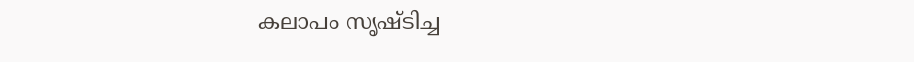കലാപം സൃഷ്ടിച്ച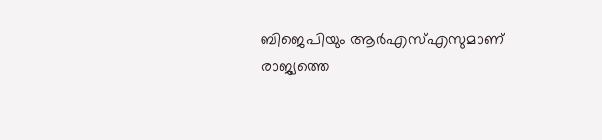ബിജെപിയും ആർഎസ്എസുമാണ് രാജ്യത്തെ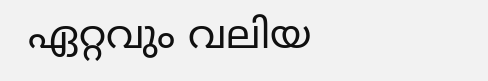ഏറ്റവും വലിയ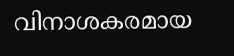വിനാശകരമായ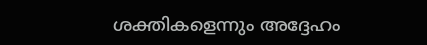ശക്തികളെന്നും അദ്ദേഹം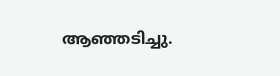ആഞ്ഞടിച്ചു.